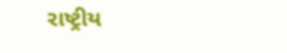રાષ્ટ્રીય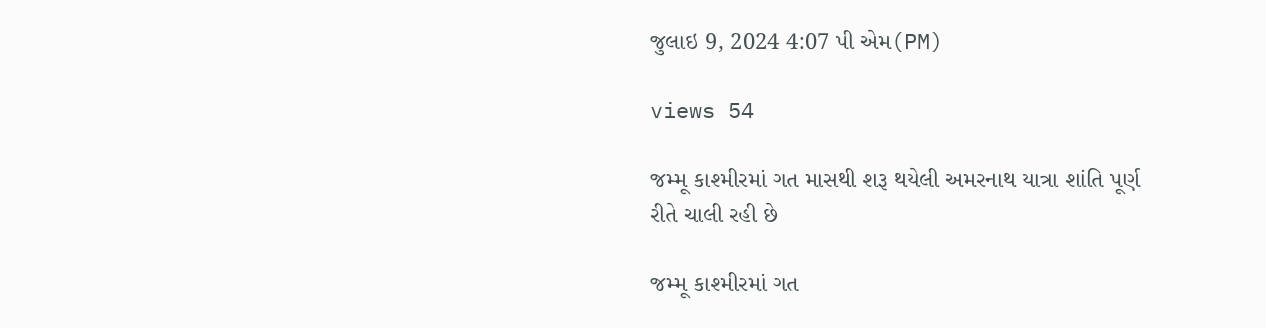જુલાઇ 9, 2024 4:07 પી એમ(PM)

views 54

જમ્મૂ કાશ્મીરમાં ગત માસથી શરૂ થયેલી અમરનાથ યાત્રા શાંતિ પૂર્ણ રીતે ચાલી રહી છે

જમ્મૂ કાશ્મીરમાં ગત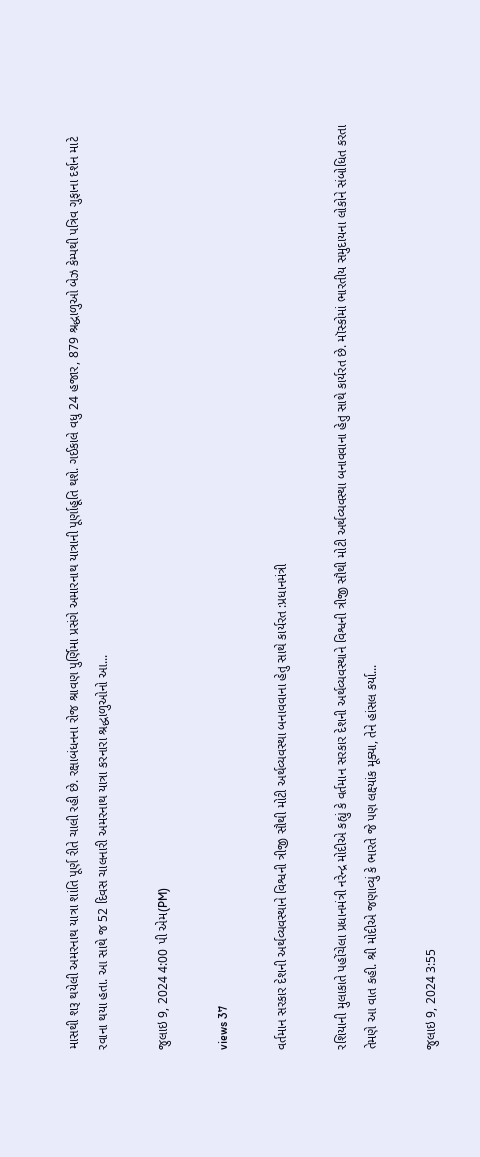માસથી શરૂ થયેલી અમરનાથ યાત્રા શાંતિ પૂર્ણ રીતે ચાલી રહી છે. રક્ષાબંધનના રોજ શ્રાવણ પુર્ણિમા પ્રસંગે અમારનાથ યાત્રાની પૂર્ણાહૂતિ થશે. ગઈકાલે વધુ 24 હજાર, 879 શ્રદ્ધાળુઓ બેઝ કેમ્પથી પત્રિવ ગુફાના દર્શન માટે રવાના થયા હતા. આ સાથે જ 52 દિવસ ચાલનારી અમરનાથ યાત્રા કરનારા શ્રદ્ધાળુઓનો આ...

જુલાઇ 9, 2024 4:00 પી એમ(PM)

views 37

વર્તમાન સરકાર દેશની અર્થવ્યવસ્થાને વિશ્વની ત્રીજી સૌથી મોટી અર્થવ્યવસ્થા બનાવવાના હેતુ સાથે કાર્યરત :પ્રધાનમંત્રી

રશિયાની મુલાકાતે પહોંચેલા પ્રધાનમંત્રી નરેન્દ્ર મોદીએ કહ્યું કે વર્તમાન સરકાર દેશની અર્થવ્યવસ્થાને વિશ્વની ત્રીજી સૌથી મોટી અર્થવ્યવસ્થા બનાવવાના હેતુ સાથે કાર્યરત છે. મૉસ્કોમાં ભારતીય સમુદાયના લોકોને સંબોધિત કરતા તેમણે આ વાત કહી. શ્રી મોદીએ જણાવ્યું કે ભારતે જે પણ લક્ષ્યાંક મૂક્યા, તેને હાંસલ કર્યા...

જુલાઇ 9, 2024 3:55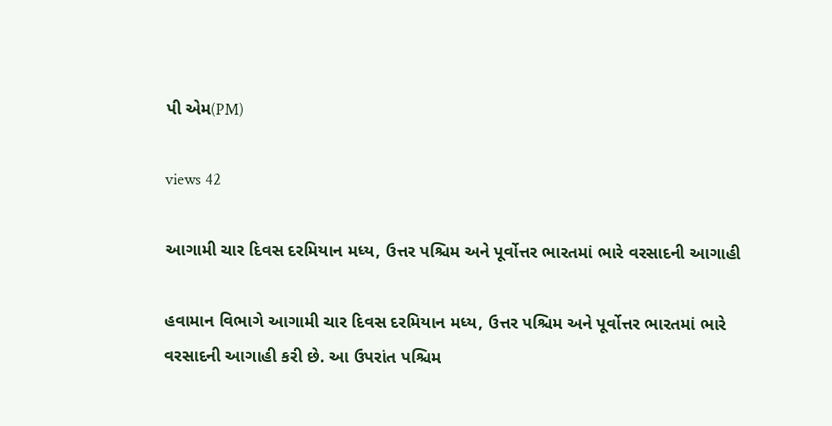પી એમ(PM)

views 42

આગામી ચાર દિવસ દરમિયાન મધ્ય, ઉત્તર પશ્ચિમ અને પૂર્વોત્તર ભારતમાં ભારે વરસાદની આગાહી

હવામાન વિભાગે આગામી ચાર દિવસ દરમિયાન મધ્ય, ઉત્તર પશ્ચિમ અને પૂર્વોત્તર ભારતમાં ભારે વરસાદની આગાહી કરી છે. આ ઉપરાંત પશ્ચિમ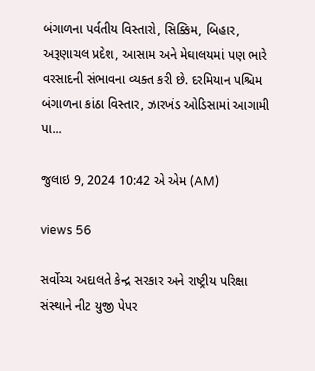બંગાળના પર્વતીય વિસ્તારો, સિક્કિમ, બિહાર, અરૂણાચલ પ્રદેશ, આસામ અને મેઘાલયમાં પણ ભારે વરસાદની સંભાવના વ્યક્ત કરી છે. દરમિયાન પશ્ચિમ બંગાળના કાંઠા વિસ્તાર, ઝારખંડ ઓડિસામાં આગામી પા...

જુલાઇ 9, 2024 10:42 એ એમ (AM)

views 56

સર્વોચ્ચ અદાલતે કેન્દ્ર સરકાર અને રાષ્ટ્રીય પરિક્ષા સંસ્થાને નીટ યુજી પેપર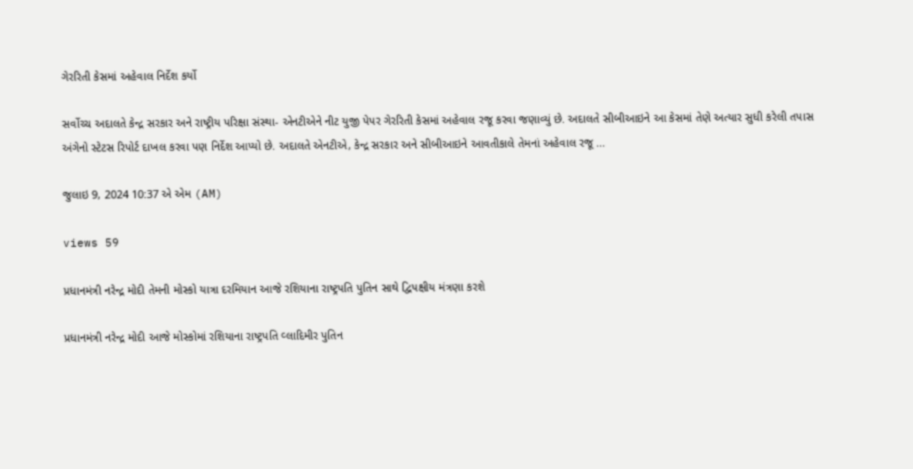ગેરરિતી કેસમાં અહેવાલ નિર્દેશ કર્યો

સર્વોચ્ચ અદાલતે કેન્દ્ર સરકાર અને રાષ્ટ્રીય પરિક્ષા સંસ્થા- એનટીએને નીટ યુજી પેપર ગેરરિતી કેસમાં અહેવાલ રજૂ કરવા જણાવ્યું છે. અદાલતે સીબીઆઇને આ કેસમાં તેણે અત્યાર સુધી કરેલી તપાસ અંગેનો સ્ટેટસ રિપોર્ટ દાખલ કરવા પણ નિર્દેશ આપ્યો છે. અદાલતે એનટીએ, કેન્દ્ર સરકાર અને સીબીઆઇને આવતીકાલે તેમનાં અહેવાલ રજૂ ...

જુલાઇ 9, 2024 10:37 એ એમ (AM)

views 59

પ્રધાનમંત્રી નરેન્દ્ર મોદી તેમની મોસ્કો યાત્રા દરમિયાન આજે રશિયાના રાષ્ટ્રપતિ પુતિન સાથે દ્વિપક્ષીય મંત્રણા કરશે

પ્રધાનમંત્રી નરેન્દ્ર મોદી આજે મોસ્કોમાં રશિયાના રાષ્ટ્રપતિ વ્લાદિમીર પુતિન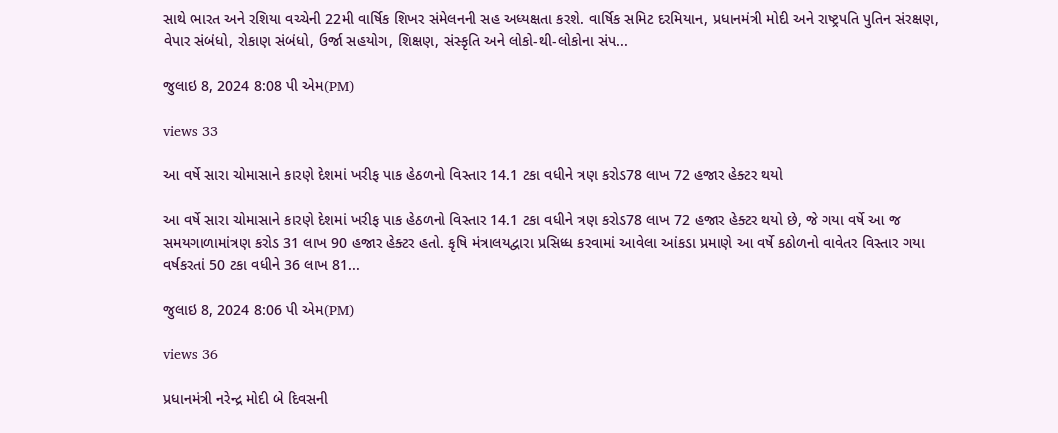સાથે ભારત અને રશિયા વચ્ચેની 22મી વાર્ષિક શિખર સંમેલનની સહ અધ્યક્ષતા કરશે. વાર્ષિક સમિટ દરમિયાન, પ્રધાનમંત્રી મોદી અને રાષ્ટ્રપતિ પુતિન સંરક્ષણ, વેપાર સંબંધો, રોકાણ સંબંધો, ઉર્જા સહયોગ, શિક્ષણ, સંસ્કૃતિ અને લોકો-થી-લોકોના સંપ...

જુલાઇ 8, 2024 8:08 પી એમ(PM)

views 33

આ વર્ષે સારા ચોમાસાને કારણે દેશમાં ખરીફ પાક હેઠળનો વિસ્તાર 14.1 ટકા વધીને ત્રણ કરોડ78 લાખ 72 હજાર હેક્ટર થયો

આ વર્ષે સારા ચોમાસાને કારણે દેશમાં ખરીફ પાક હેઠળનો વિસ્તાર 14.1 ટકા વધીને ત્રણ કરોડ78 લાખ 72 હજાર હેક્ટર થયો છે, જે ગયા વર્ષે આ જ સમયગાળામાંત્રણ કરોડ 31 લાખ 90 હજાર હેક્ટર હતો. કૃષિ મંત્રાલયદ્વારા પ્રસિધ્ધ કરવામાં આવેલા આંકડા પ્રમાણે આ વર્ષે કઠોળનો વાવેતર વિસ્તાર ગયા વર્ષકરતાં 50 ટકા વધીને 36 લાખ 81...

જુલાઇ 8, 2024 8:06 પી એમ(PM)

views 36

પ્રધાનમંત્રી નરેન્દ્ર મોદી બે દિવસની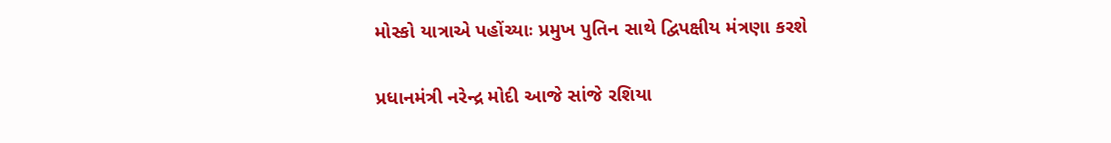મોસ્કો યાત્રાએ પહોંચ્યાઃ પ્રમુખ પુતિન સાથે દ્વિપક્ષીય મંત્રણા કરશે

પ્રધાનમંત્રી નરેન્દ્ર મોદી આજે સાંજે રશિયા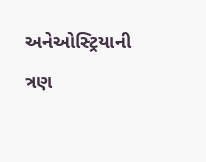અનેઓસ્ટ્રિયાની ત્રણ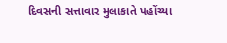દિવસની સત્તાવાર મુલાકાતે પહોંચ્યા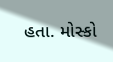હતા. મોસ્કો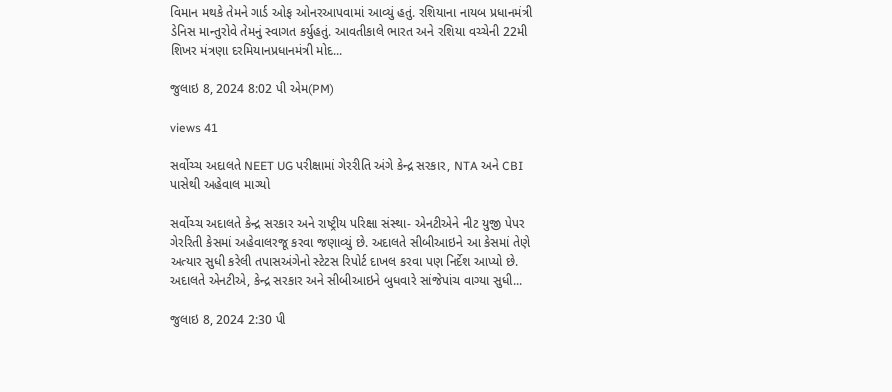વિમાન મથકે તેમને ગાર્ડ ઓફ ઓનરઆપવામાં આવ્યું હતું. રશિયાના નાયબ પ્રધાનમંત્રી ડેનિસ માન્તુરોવે તેમનું સ્વાગત કર્યુહતું. આવતીકાલે ભારત અને રશિયા વચ્ચેની 22મી શિખર મંત્રણા દરમિયાનપ્રધાનમંત્રી મોદ...

જુલાઇ 8, 2024 8:02 પી એમ(PM)

views 41

સર્વોચ્ચ અદાલતે NEET UG પરીક્ષામાં ગેરરીતિ અંગે કેન્દ્ર સરકાર, NTA અને CBI પાસેથી અહેવાલ માગ્યો

સર્વોચ્ચ અદાલતે કેન્દ્ર સરકાર અને રાષ્ટ્રીય પરિક્ષા સંસ્થા- એનટીએને નીટ યુજી પેપર ગેરરિતી કેસમાં અહેવાલરજૂ કરવા જણાવ્યું છે. અદાલતે સીબીઆઇને આ કેસમાં તેણે અત્યાર સુધી કરેલી તપાસઅંગેનો સ્ટેટસ રિપોર્ટ દાખલ કરવા પણ નિર્દેશ આપ્યો છે. અદાલતે એનટીએ, કેન્દ્ર સરકાર અને સીબીઆઇને બુધવારે સાંજેપાંચ વાગ્યા સુધી...

જુલાઇ 8, 2024 2:30 પી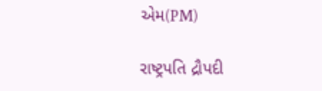એમ(PM)

રાષ્ટ્રપતિ દ્રૌપદી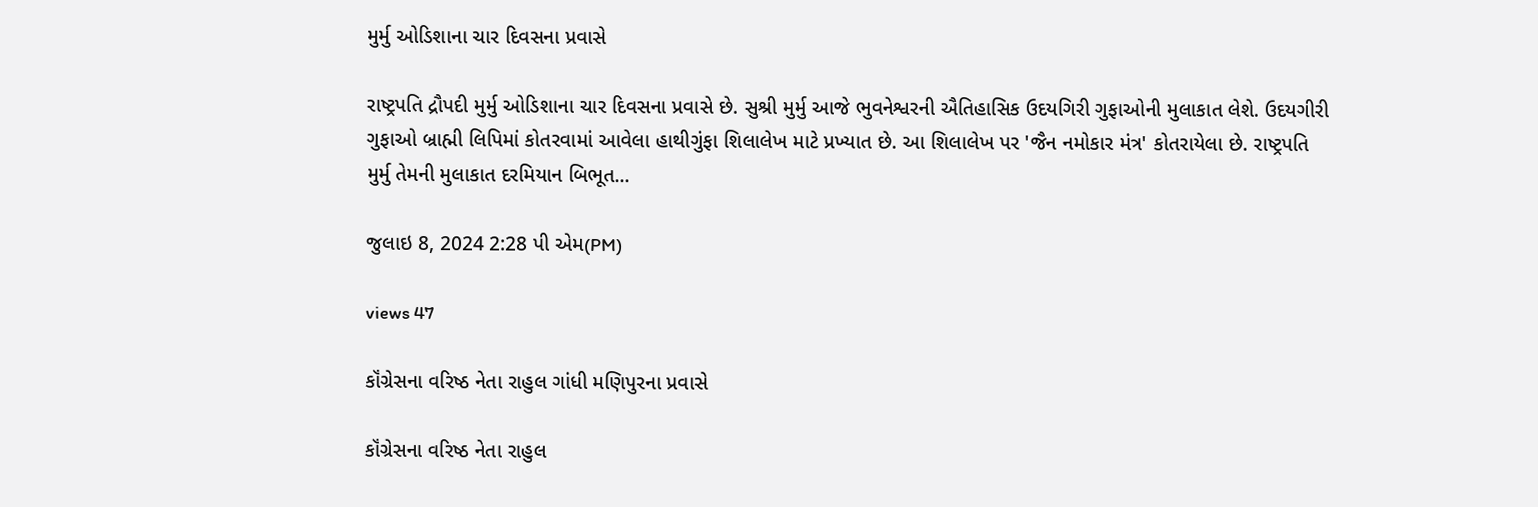મુર્મુ ઓડિશાના ચાર દિવસના પ્રવાસે

રાષ્ટ્રપતિ દ્રૌપદી મુર્મુ ઓડિશાના ચાર દિવસના પ્રવાસે છે. સુશ્રી મુર્મુ આજે ભુવનેશ્વરની ઐતિહાસિક ઉદયગિરી ગુફાઓની મુલાકાત લેશે. ઉદયગીરી ગુફાઓ બ્રાહ્મી લિપિમાં કોતરવામાં આવેલા હાથીગુંફા શિલાલેખ માટે પ્રખ્યાત છે. આ શિલાલેખ પર 'જૈન નમોકાર મંત્ર' કોતરાયેલા છે. રાષ્ટ્રપતિ મુર્મુ તેમની મુલાકાત દરમિયાન બિભૂત...

જુલાઇ 8, 2024 2:28 પી એમ(PM)

views 47

કૉંગ્રેસના વરિષ્ઠ નેતા રાહુલ ગાંધી મણિપુરના પ્રવાસે

કૉંગ્રેસના વરિષ્ઠ નેતા રાહુલ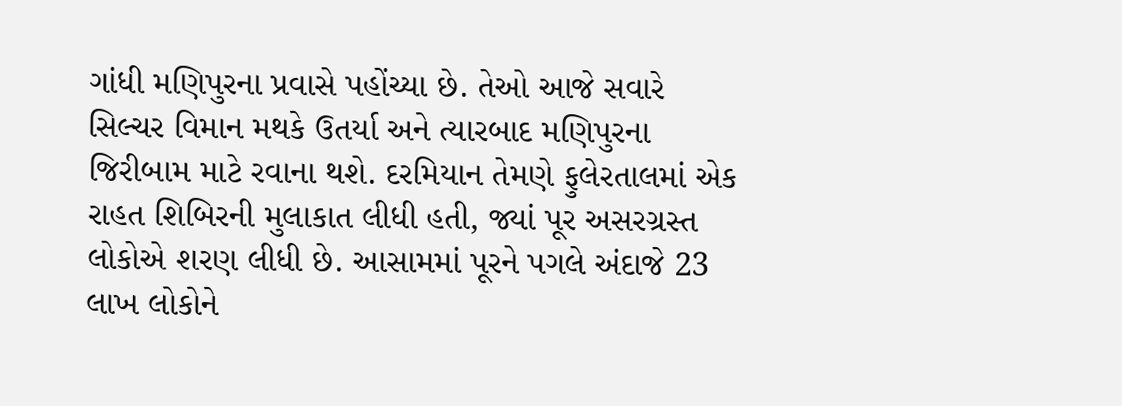ગાંધી મણિપુરના પ્રવાસે પહોંચ્યા છે. તેઓ આજે સવારે સિલ્ચર વિમાન મથકે ઉતર્યા અને ત્યારબાદ મણિપુરના જિરીબામ માટે રવાના થશે. દરમિયાન તેમણે ફુલેરતાલમાં એક રાહત શિબિરની મુલાકાત લીધી હતી, જ્યાં પૂર અસરગ્રસ્ત લોકોએ શરણ લીધી છે. આસામમાં પૂરને પગલે અંદાજે 23 લાખ લોકોને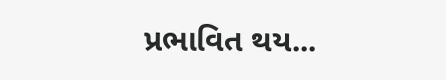પ્રભાવિત થય...